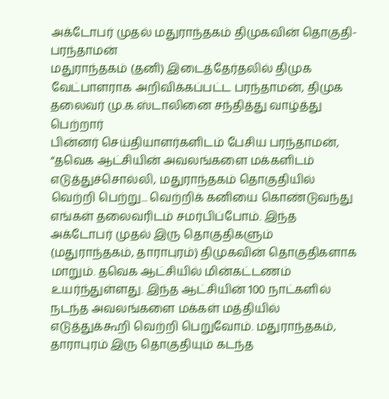அக்டோபர் முதல் மதுராந்தகம் திமுகவின் தொகுதி- பரந்தாமன்
மதுராந்தகம் (தனி) இடைத்தேர்தலில் திமுக வேட்பாளராக அறிவிக்கப்பட்ட பரந்தாமன், திமுக தலைவர் மு.க.ஸ்டாலினை சந்தித்து வாழ்த்து பெற்றார்
பின்னர் செய்தியாளர்களிடம் பேசிய பரந்தாமன், “தவெக ஆட்சியின் அவலங்களை மக்களிடம் எடுத்துச்சொல்லி, மதுராந்தகம் தொகுதியில் வெற்றி பெற்று... வெற்றிக் கனியை கொண்டுவந்து எங்கள் தலைவரிடம் சமர்பிப்போம். இந்த அக்டோபர் முதல் இரு தொகுதிகளும் (மதுராந்தகம், தாராபுரம்) திமுகவின் தொகுதிகளாக மாறும். தவெக ஆட்சியில் மின்கட்டணம் உயர்ந்துள்ளது. இந்த ஆட்சியின் 100 நாட்களில் நடந்த அவலங்களை மக்கள் மத்தியில் எடுத்துக்கூறி வெற்றி பெறுவோம். மதுராந்தகம், தாராபுரம் இரு தொகுதியும் கடந்த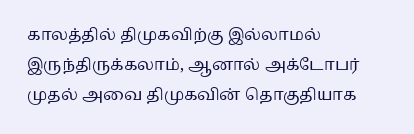காலத்தில் திமுகவிற்கு இல்லாமல் இருந்திருக்கலாம், ஆனால் அக்டோபர் முதல் அவை திமுகவின் தொகுதியாக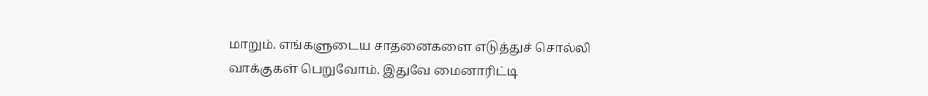மாறும். எங்களுடைய சாதனைகளை எடுத்துச் சொல்லி வாக்குகள் பெறுவோம். இதுவே மைனாரிட்டி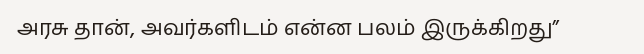அரசு தான், அவர்களிடம் என்ன பலம் இருக்கிறது”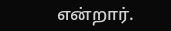என்றார்.